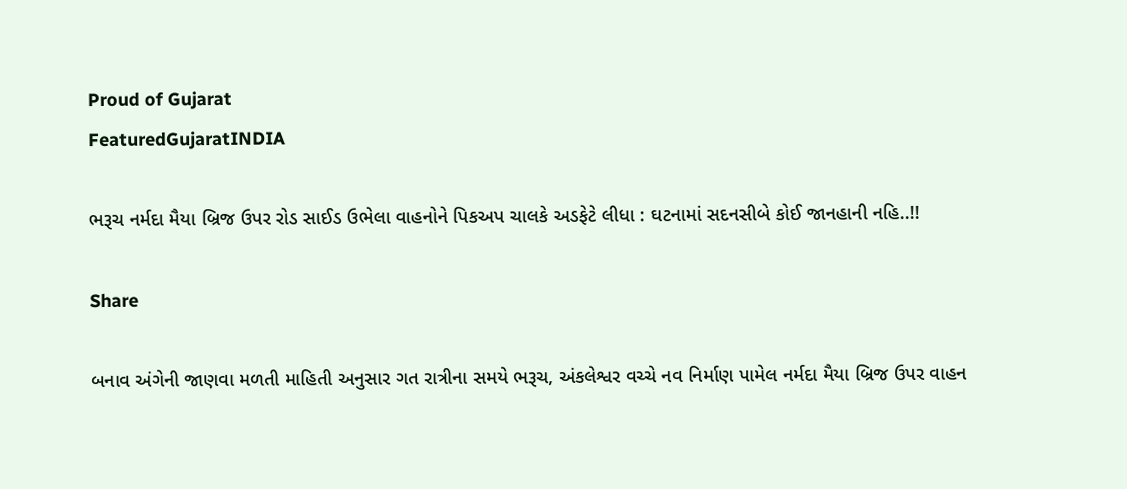Proud of Gujarat
FeaturedGujaratINDIA

ભરૂચ નર્મદા મૈયા બ્રિજ ઉપર રોડ સાઈડ ઉભેલા વાહનોને પિકઅપ ચાલકે અડફેટે લીધા : ઘટનામાં સદનસીબે કોઈ જાનહાની નહિ..!!

Share

બનાવ અંગેની જાણવા મળતી માહિતી અનુસાર ગત રાત્રીના સમયે ભરૂચ, અંકલેશ્વર વચ્ચે નવ નિર્માણ પામેલ નર્મદા મૈયા બ્રિજ ઉપર વાહન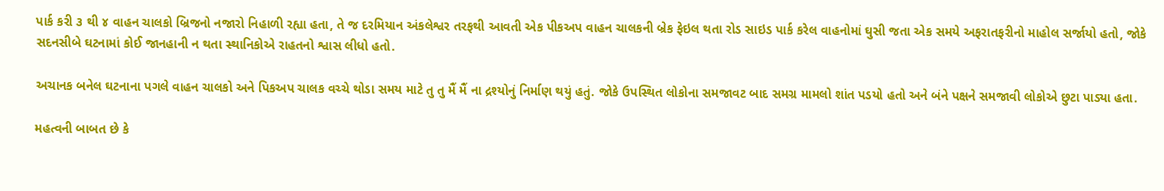પાર્ક કરી ૩ થી ૪ વાહન ચાલકો બ્રિજનો નજારો નિહાળી રહ્યા હતા, તે જ દરમિયાન અંકલેશ્વર તરફથી આવતી એક પીકઅપ વાહન ચાલકની બ્રેક ફેઇલ થતા રોડ સાઇડ પાર્ક કરેલ વાહનોમાં ઘુસી જતા એક સમયે અફરાતફરીનો માહોલ સર્જાયો હતો, જોકે સદનસીબે ઘટનામાં કોઈ જાનહાની ન થતા સ્થાનિકોએ રાહતનો શ્વાસ લીધો હતો.

અચાનક બનેલ ઘટનાના પગલે વાહન ચાલકો અને પિકઅપ ચાલક વચ્ચે થોડા સમય માટે તુ તુ મૈં મૈં ના દ્રશ્યોનું નિર્માણ થયું હતું. જોકે ઉપસ્થિત લોકોના સમજાવટ બાદ સમગ્ર મામલો શાંત પડયો હતો અને બંને પક્ષને સમજાવી લોકોએ છુટા પાડ્યા હતા.

મહત્વની બાબત છે કે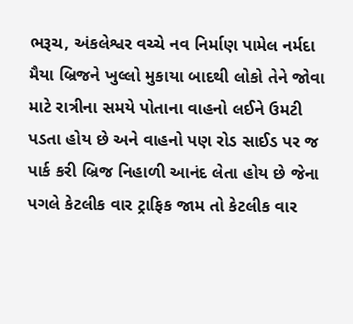ભરૂચ, અંકલેશ્વર વચ્ચે નવ નિર્માણ પામેલ નર્મદા મૈયા બ્રિજને ખુલ્લો મુકાયા બાદથી લોકો તેને જોવા માટે રાત્રીના સમયે પોતાના વાહનો લઈને ઉમટી પડતા હોય છે અને વાહનો પણ રોડ સાઈડ પર જ પાર્ક કરી બ્રિજ નિહાળી આનંદ લેતા હોય છે જેના પગલે કેટલીક વાર ટ્રાફિક જામ તો કેટલીક વાર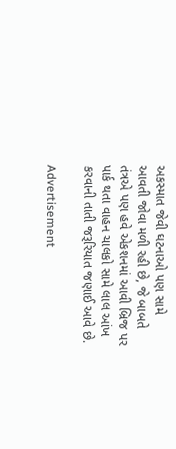અકસ્માત જેવી ઘટનાઓ પણ સામે આવતી જોવા મળી રહી છે, જે બાબતે તંત્રએ પણ હવે એકશનમાં આવી બ્રિજ પર પાર્ક થતા વાહન ચાલકો સામે લાલ આંખ કરવાની તાતી જરૂરિયાત જણાઈ આવે છે.

Advertisement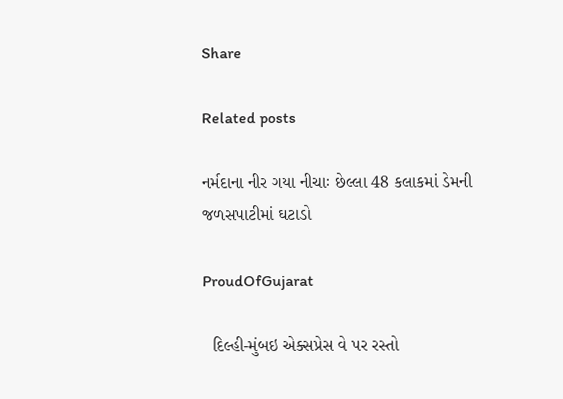Share

Related posts

નર્મદાના નીર ગયા નીચાઃ છેલ્લા 48 કલાકમાં ડેમની જળસપાટીમાં ઘટાડો

ProudOfGujarat

  દિલ્હી-મુંબઇ એક્સપ્રેસ વે પર રસ્તો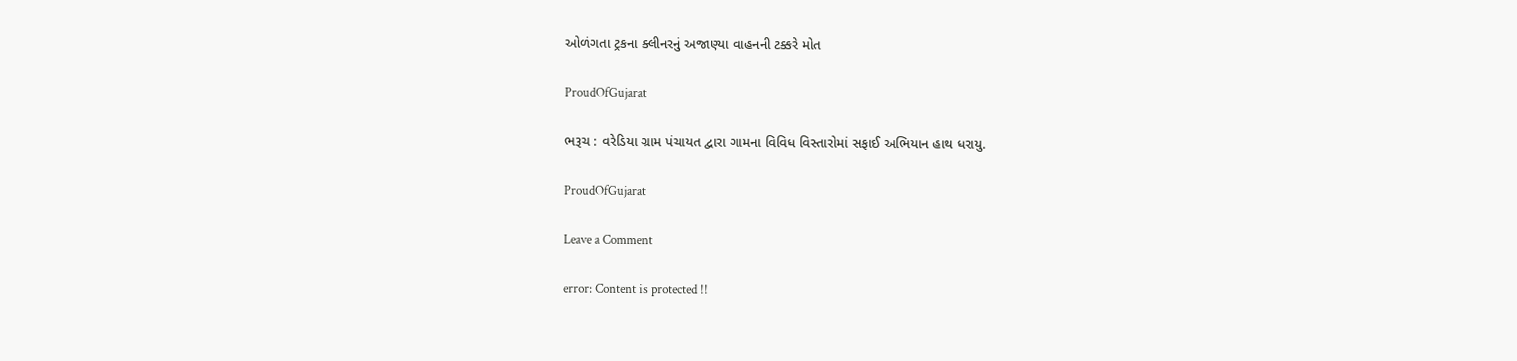ઓળંગતા ટ્રકના ક્લીનરનું અજાણ્યા વાહનની ટક્કરે મોત

ProudOfGujarat

ભરૂચ : વરેડિયા ગ્રામ પંચાયત દ્વારા ગામના વિવિધ વિસ્તારોમાં સફાઈ અભિયાન હાથ ધરાયુ.

ProudOfGujarat

Leave a Comment

error: Content is protected !!